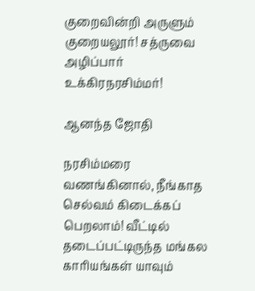குறைவின்றி அருளும் குறையலூர்! சத்ருவை அழிப்பார் உக்கிரநரசிம்மர்!

ஆனந்த ஜோதி

நரசிம்மரை வணங்கினால், நீங்காத செல்வம் கிடைக்கப் பெறலாம்! வீட்டில் தடைப்பட்டிருந்த மங்கல காரியங்கள் யாவும்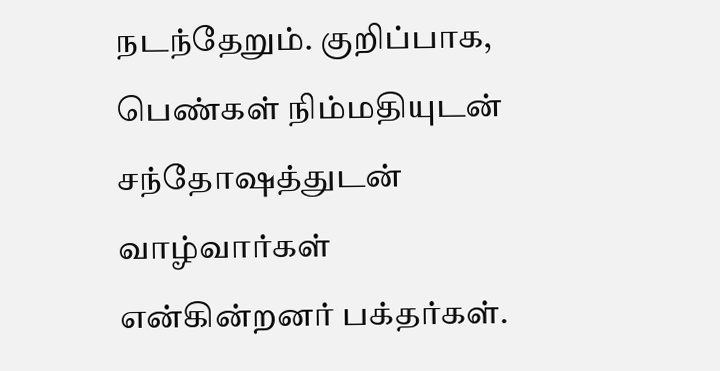நடந்தேறும். குறிப்பாக, பெண்கள் நிம்மதியுடன் சந்தோஷத்துடன் வாழ்வார்கள் என்கின்றனர் பக்தர்கள்.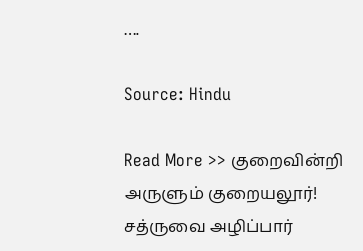….

Source: Hindu

Read More >> குறைவின்றி அருளும் குறையலூர்!
சத்ருவை அழிப்பார்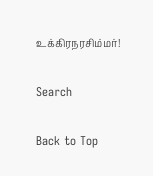உக்கிரநரசிம்மர்!

Search

Back to Top